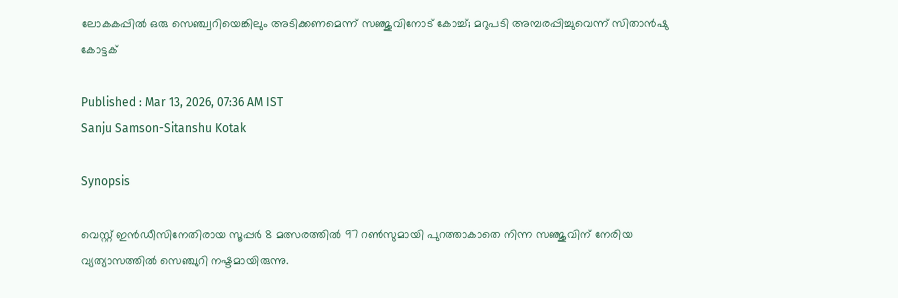ലോകകപ്പില്‍ ഒരു സെഞ്ച്വറിയെങ്കിലും അടിക്കണമെന്ന് സഞ്ജുവിനോട് കോച്ച്; മറുപടി അമ്പരപ്പിച്ചുവെന്ന് സിതാൻഷു കോട്ടക്

Published : Mar 13, 2026, 07:36 AM IST
Sanju Samson-Sitanshu Kotak

Synopsis

വെസ്റ്റ് ഇന്‍ഡീസിനേതിരായ സൂപ്പര്‍ 8 മത്സരത്തില്‍ 97 റണ്‍സുമായി പുറത്താകാതെ നിന്ന സഞ്ജുവിന് നേരിയ വ്യത്യാസത്തില്‍ സെഞ്ചുറി നഷ്ടമായിരുന്നു.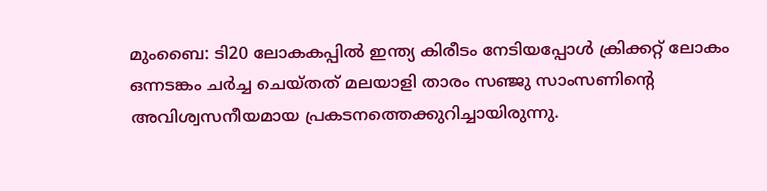മുംബൈ: ടി20 ലോകകപ്പിൽ ഇന്ത്യ കിരീടം നേടിയപ്പോൾ ക്രിക്കറ്റ് ലോകം ഒന്നടങ്കം ചർച്ച ചെയ്തത് മലയാളി താരം സഞ്ജു സാംസണിന്‍റെ അവിശ്വസനീയമായ പ്രകടനത്തെക്കുറിച്ചായിരുന്നു.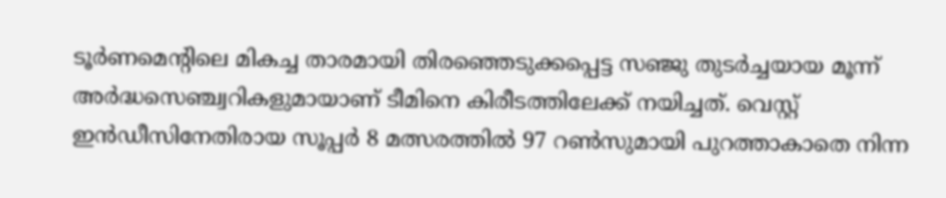ടൂർണമെന്‍റിലെ മികച്ച താരമായി തിരഞ്ഞെടുക്കപ്പെട്ട സഞ്ജു തുടർച്ചയായ മൂന്ന് അർദ്ധസെഞ്ച്വറികളുമായാണ് ടീമിനെ കിരീടത്തിലേക്ക് നയിച്ചത്. വെസ്റ്റ് ഇന്‍ഡീസിനേതിരായ സൂപ്പര്‍ 8 മത്സരത്തില്‍ 97 റണ്‍സുമായി പുറത്താകാതെ നിന്ന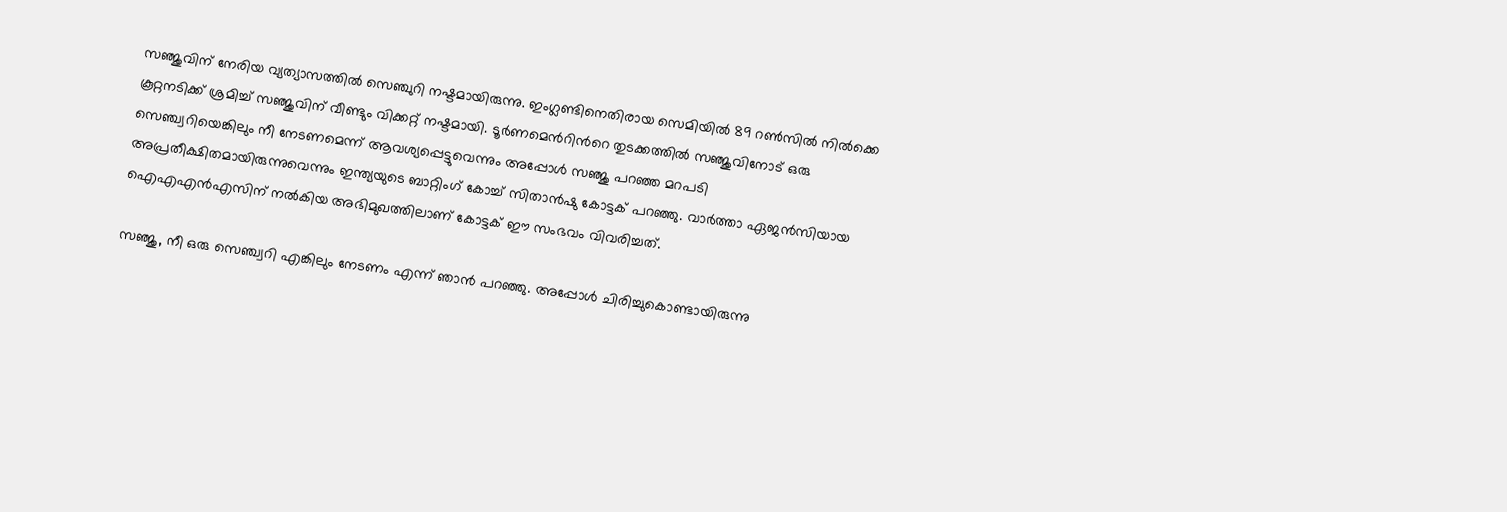സഞ്ജുവിന് നേരിയ വ്യത്യാസത്തില്‍ സെഞ്ചുറി നഷ്ടമായിരുന്നു. ഇംഗ്ലണ്ടിനെതിരായ സെമിയില്‍ 89 റണ്‍സില്‍ നില്‍ക്കെ കൂറ്റനടിക്ക് ശ്രമിച്ച് സഞ്ജുവിന് വീണ്ടും വിക്കറ്റ് നഷ്ടമായി. ടൂർണമെന്‍റിന്‍റെ തുടക്കത്തിൽ സഞ്ജുവിനോട് ഒരു സെഞ്ച്വറിയെങ്കിലും നീ നേടണമെന്ന് ആവശ്യപ്പെട്ടുവെന്നും അപ്പോള്‍ സഞ്ജു പറഞ്ഞ മറപടി അപ്രതീക്ഷിതമായിരുന്നുവെന്നും ഇന്ത്യയുടെ ബാറ്റിംഗ് കോച്ച് സിതാൻഷു കോട്ടക് പറഞ്ഞു. വാര്‍ത്താ ഏജന്‍സിയായ ഐഎഎൻഎസിന് നൽകിയ അഭിമുഖത്തിലാണ് കോട്ടക് ഈ സംഭവം വിവരിച്ചത്.

സഞ്ജു, നീ ഒരു സെഞ്ച്വറി എങ്കിലും നേടണം എന്ന് ഞാൻ പറഞ്ഞു. അപ്പോൾ ചിരിച്ചുകൊണ്ടായിരുന്നു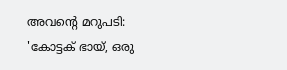അവന്‍റെ മറുപടി: 'കോട്ടക് ഭായ്, ഒരു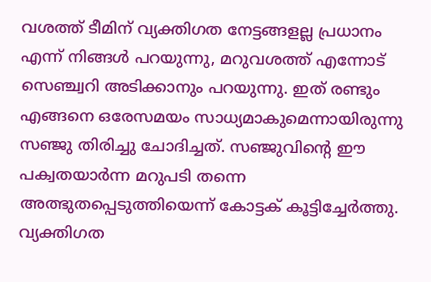വശത്ത് ടീമിന് വ്യക്തിഗത നേട്ടങ്ങളല്ല പ്രധാനം എന്ന് നിങ്ങൾ പറയുന്നു, മറുവശത്ത് എന്നോട് സെഞ്ച്വറി അടിക്കാനും പറയുന്നു. ഇത് രണ്ടും എങ്ങനെ ഒരേസമയം സാധ്യമാകുമെന്നായിരുന്നു സഞ്ജു തിരിച്ചു ചോദിച്ചത്. സഞ്ജുവിന്‍റെ ഈ പക്വതയാർന്ന മറുപടി തന്നെ അത്ഭുതപ്പെടുത്തിയെന്ന് കോട്ടക് കൂട്ടിച്ചേർത്തു. വ്യക്തിഗത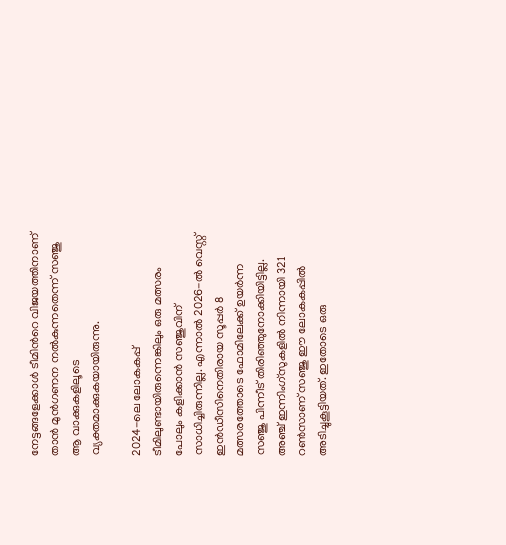നേട്ടങ്ങളേക്കാൾ ടീമിന്‍റെ വിജയത്തിനാണ് താൻ മുൻഗണന നൽകുന്നതെന്ന് സഞ്ജു ആ വാക്കുകളിലൂടെ വ്യക്തമാക്കുകയായിരുന്നു.

2024-ലെ ലോകകപ്പ് ടീമിലുണ്ടായിരുന്നെങ്കിലും ഒരു മത്സരം പോലും കളിക്കാൻ സഞ്ജുവിന് സാധിച്ചിരുന്നില്ല. എന്നാൽ 2026-ൽ വെസ്റ്റ് ഇൻഡീസിനെതിരായ സൂപ്പർ 8 മത്സരത്തോടെ ഫോമിലേക്ക് ഉയർന്ന സഞ്ജു പിന്നീട് തിരിഞ്ഞുനോക്കിയിട്ടില്ല. അഞ്ച് ഇന്നിംഗ്‌സുകളിൽ നിന്നായി 321 റൺസാണ് സഞ്ജു ഈ ലോകകപ്പിൽ അടിച്ചുകൂട്ടിയത്. ഇതോടെ ഒരു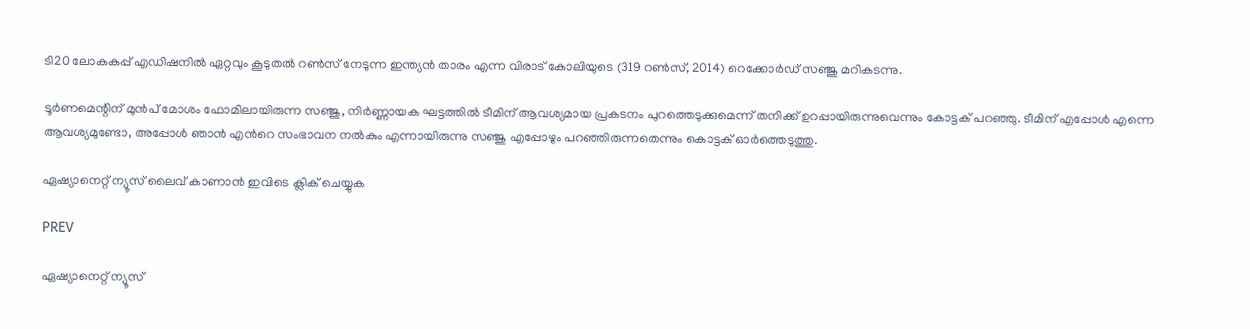ടി20 ലോകകപ്പ് എഡിഷനിൽ ഏറ്റവും കൂടുതൽ റൺസ് നേടുന്ന ഇന്ത്യൻ താരം എന്ന വിരാട് കോലിയുടെ (319 റൺസ്, 2014) റെക്കോർഡ് സഞ്ജു മറികടന്നു.

ടൂർണമെന്റിന് മുൻപ് മോശം ഫോമിലായിരുന്ന സഞ്ജു, നിർണ്ണായക ഘട്ടത്തിൽ ടീമിന് ആവശ്യമായ പ്രകടനം പുറത്തെടുക്കുമെന്ന് തനിക്ക് ഉറപ്പായിരുന്നുവെന്നും കോട്ടക് പറഞ്ഞു. ടീമിന് എപ്പോൾ എന്നെ ആവശ്യമുണ്ടോ, അപ്പോൾ ഞാൻ എന്‍റെ സംഭാവന നൽകും എന്നായിരുന്നു സഞ്ജു എപ്പോഴും പറഞ്ഞിരുന്നതെന്നും കൊട്ടക് ഓർത്തെടുത്തു.

ഏഷ്യാനെറ്റ് ന്യൂസ് ലൈവ് കാണാന്‍ ഇവിടെ ക്ലിക് ചെയ്യുക

PREV

ഏഷ്യാനെറ്റ് ന്യൂസ്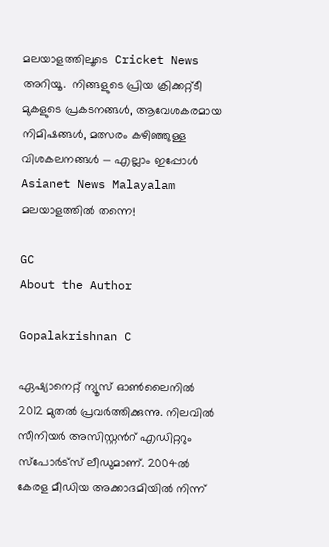മലയാളത്തിലൂടെ  Cricket News അറിയൂ.  നിങ്ങളുടെ പ്രിയ ക്രിക്കറ്റ്ടീ മുകളുടെ പ്രകടനങ്ങൾ, ആവേശകരമായ നിമിഷങ്ങൾ, മത്സരം കഴിഞ്ഞുള്ള വിശകലനങ്ങൾ — എല്ലാം ഇപ്പോൾ Asianet News Malayalam മലയാളത്തിൽ തന്നെ!

GC
About the Author

Gopalakrishnan C

ഏഷ്യാനെറ്റ് ന്യൂസ് ഓണ്‍ലൈനില്‍ 2012 മുതല്‍ പ്രവര്‍ത്തിക്കുന്നു. നിലവില്‍ സീനിയര്‍ അസിസ്റ്റന്‍റ് എഡിറ്ററും സ്പോർട്സ് ലീഡുമാണ്. 2004ൽ കേരള മീഡിയ അക്കാദമിയില്‍ നിന്ന്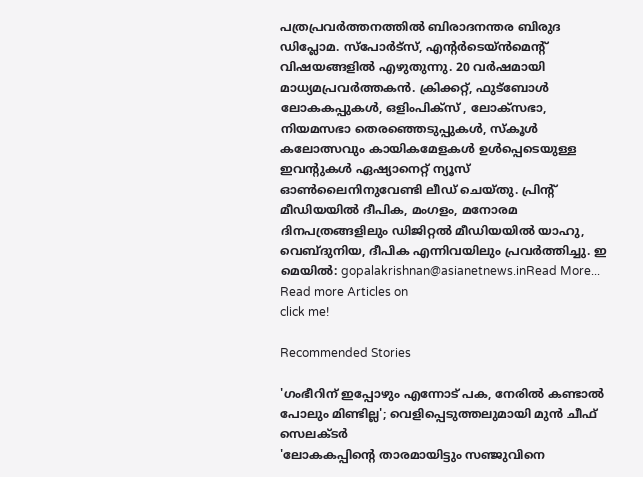പത്രപ്രവര്‍ത്തനത്തില്‍ ബിരാദനന്തര ബിരുദ ഡിപ്ലോമ. സ്പോര്‍ട്സ്, എന്‍റര്‍ടെയ്ൻമെന്‍റ് വിഷയങ്ങളില്‍ എഴുതുന്നു. 20 വര്‍ഷമായി മാധ്യമപ്രവര്‍ത്തകൻ. ക്രിക്കറ്റ്, ഫുട്ബോള്‍ ലോകകപ്പുകൾ, ഒളിംപിക്സ് , ലോക്സഭാ, നിയമസഭാ തെരഞ്ഞെടുപ്പുകള്‍, സ്കൂള്‍ കലോത്സവും കായികമേളകള്‍ ഉള്‍പ്പെടെയുള്ള ഇവന്‍റുകള്‍ ഏഷ്യാനെറ്റ് ന്യൂസ് ഓണ്‍ലൈനിനുവേണ്ടി ലീഡ് ചെയ്തു. പ്രിന്‍റ് മീഡിയയില്‍ ദീപിക, മംഗളം, മനോരമ ദിനപത്രങ്ങളിലും ഡിജിറ്റൽ മീഡിയയില്‍ യാഹു, വെബ്ദുനിയ, ദീപിക എന്നിവയിലും പ്രവര്‍ത്തിച്ചു. ഇ മെയില്‍: gopalakrishnan@asianetnews.inRead More...
Read more Articles on
click me!

Recommended Stories

'ഗംഭീറിന് ഇപ്പോഴും എന്നോട് പക, നേരില്‍ കണ്ടാൽ പോലും മിണ്ടില്ല'; വെളിപ്പെടുത്തലുമായി മുൻ ചീഫ് സെലക്ടർ
'ലോകകപ്പിന്‍റെ താരമായിട്ടും സഞ്ജുവിനെ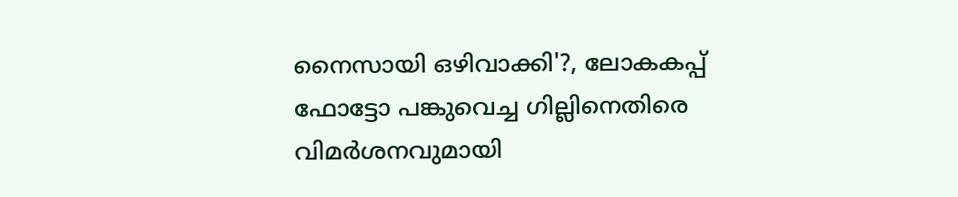നൈസായി ഒഴിവാക്കി'?, ലോകകപ്പ് ഫോട്ടോ പങ്കുവെച്ച ഗില്ലിനെതിരെ വിമര്‍ശനവുമായി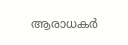ആരാധകര്‍